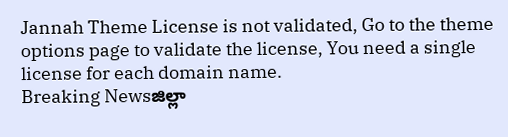Jannah Theme License is not validated, Go to the theme options page to validate the license, You need a single license for each domain name.
Breaking Newsజిల్లా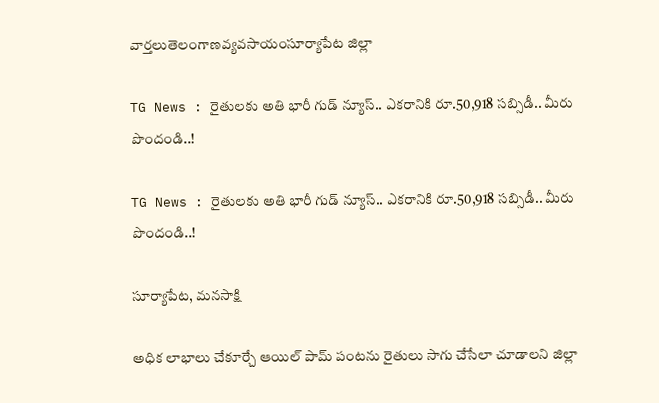వార్తలుతెలంగాణవ్యవసాయంసూర్యాపేట జిల్లా

TG News : రైతులకు అతి భారీ గుడ్ న్యూస్.. ఎకరానికి రూ.50,918 సబ్సిడీ.. మీరు పొందండి..!

TG News : రైతులకు అతి భారీ గుడ్ న్యూస్.. ఎకరానికి రూ.50,918 సబ్సిడీ.. మీరు పొందండి..!

సూర్యాపేట, మనసాక్షి

అధిక లాభాలు చేకూర్చే ఆయిల్ పామ్ పంటను రైతులు సాగు చేసేలా చూడాలని జిల్లా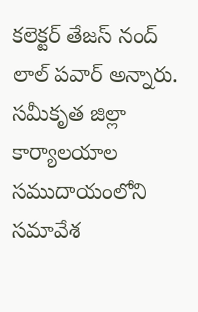కలెక్టర్ తేజస్ నంద్ లాల్ పవార్ అన్నారు. సమీకృత జిల్లా కార్యాలయాల సముదాయంలోని సమావేశ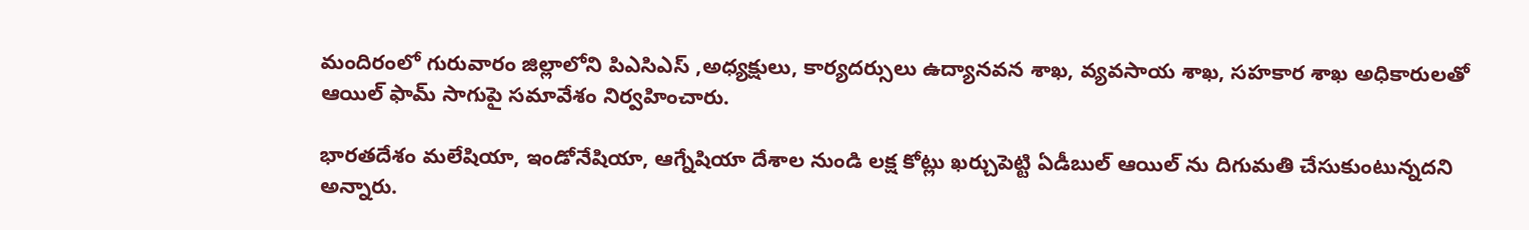మందిరంలో గురువారం జిల్లాలోని పిఎసిఎస్ ,అధ్యక్షులు, కార్యదర్సులు ఉద్యానవన శాఖ, వ్యవసాయ శాఖ, సహకార శాఖ అధికారులతో ఆయిల్ ఫామ్ సాగుపై సమావేశం నిర్వహించారు.

భారతదేశం మలేషియా, ఇండోనేషియా, ఆగ్నేషియా దేశాల నుండి లక్ష కోట్లు ఖర్చుపెట్టి ఏడీబుల్ ఆయిల్ ను దిగుమతి చేసుకుంటున్నదని అన్నారు.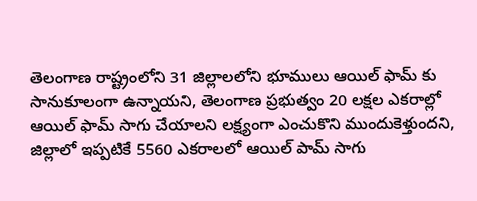తెలంగాణ రాష్ట్రంలోని 31 జిల్లాలలోని భూములు ఆయిల్ ఫామ్ కు సానుకూలంగా ఉన్నాయని, తెలంగాణ ప్రభుత్వం 20 లక్షల ఎకరాల్లో ఆయిల్ ఫామ్ సాగు చేయాలని లక్ష్యంగా ఎంచుకొని ముందుకెళ్తుందని, జిల్లాలో ఇప్పటికే 5560 ఎకరాలలో ఆయిల్ పామ్ సాగు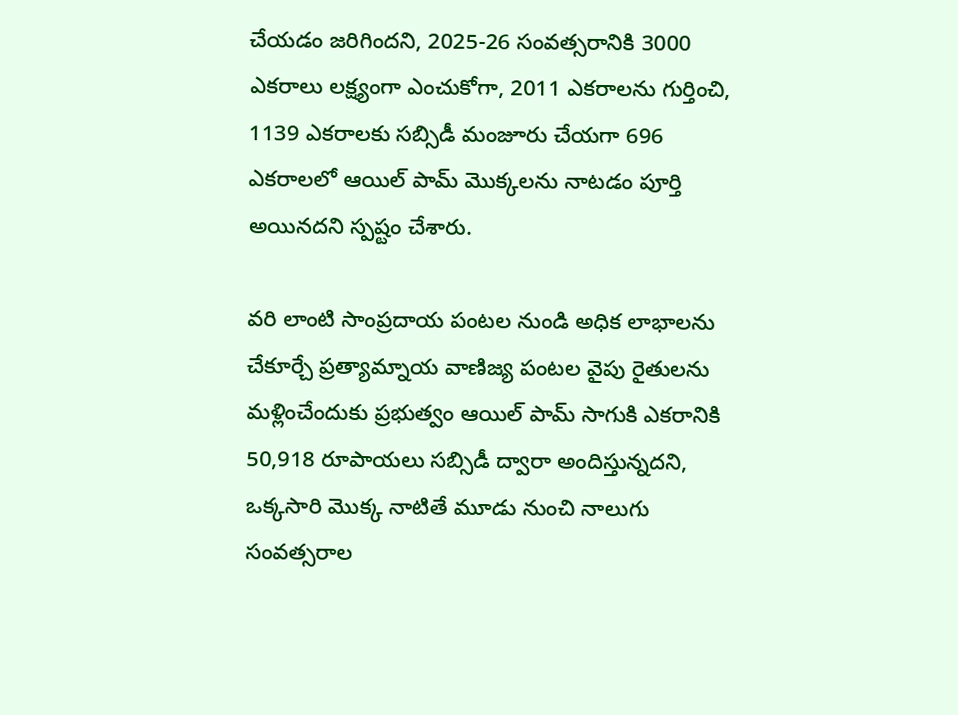చేయడం జరిగిందని, 2025-26 సంవత్సరానికి 3000 ఎకరాలు లక్ష్యంగా ఎంచుకోగా, 2011 ఎకరాలను గుర్తించి, 1139 ఎకరాలకు సబ్సిడీ మంజూరు చేయగా 696 ఎకరాలలో ఆయిల్ పామ్ మొక్కలను నాటడం పూర్తి అయినదని స్పష్టం చేశారు.

వరి లాంటి సాంప్రదాయ పంటల నుండి అధిక లాభాలను చేకూర్చే ప్రత్యామ్నాయ వాణిజ్య పంటల వైపు రైతులను మళ్లించేందుకు ప్రభుత్వం ఆయిల్ పామ్ సాగుకి ఎకరానికి 50,918 రూపాయలు సబ్సిడీ ద్వారా అందిస్తున్నదని, ఒక్కసారి మొక్క నాటితే మూడు నుంచి నాలుగు సంవత్సరాల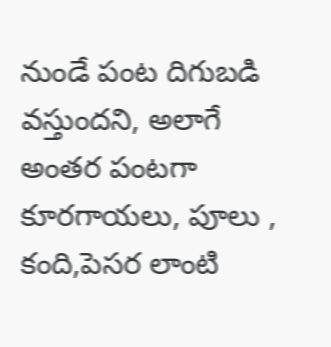నుండే పంట దిగుబడి వస్తుందని, అలాగే అంతర పంటగా కూరగాయలు, పూలు , కంది,పెసర లాంటి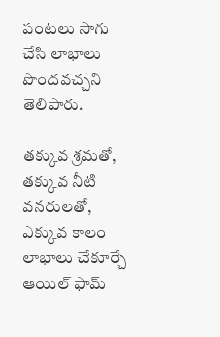పంటలు సాగు చేసి లాభాలు పొందవచ్చని తెలిపారు.

తక్కువ శ్రమతో, తక్కువ నీటి వనరులతో, ఎక్కువ కాలం లాభాలు చేకూర్చే ఆయిల్ ఫామ్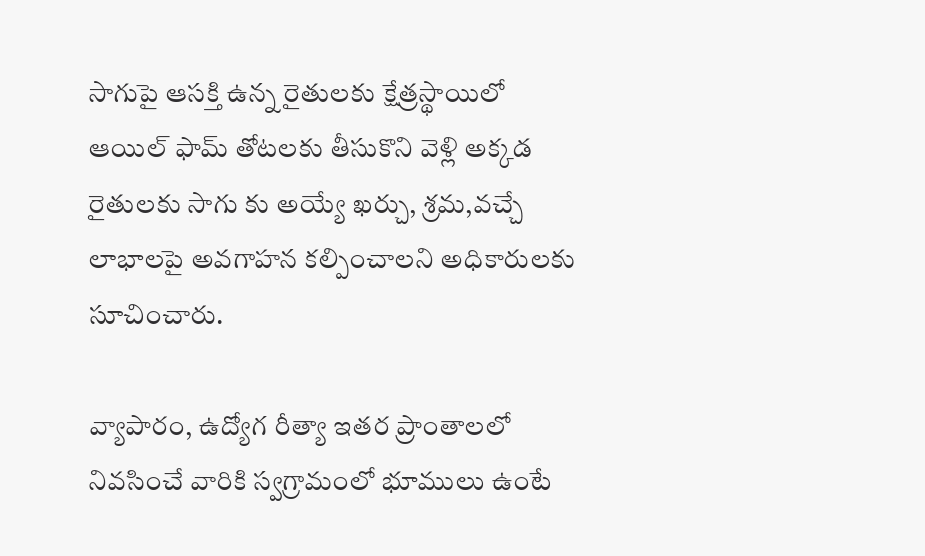సాగుపై ఆసక్తి ఉన్న రైతులకు క్షేత్రస్థాయిలో ఆయిల్ ఫామ్ తోటలకు తీసుకొని వెళ్లి అక్కడ రైతులకు సాగు కు అయ్యే ఖర్చు, శ్రమ,వచ్చే లాభాలపై అవగాహన కల్పించాలని అధికారులకు సూచించారు.

వ్యాపారం, ఉద్యోగ రీత్యా ఇతర ప్రాంతాలలో నివసించే వారికి స్వగ్రామంలో భూములు ఉంటే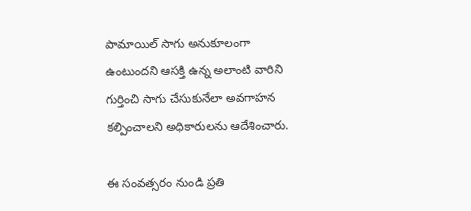పామాయిల్ సాగు అనుకూలంగా ఉంటుందని ఆసక్తి ఉన్న అలాంటి వారిని గుర్తించి సాగు చేసుకునేలా అవగాహన కల్పించాలని అధికారులను ఆదేశించారు.

ఈ సంవత్సరం నుండి ప్రతి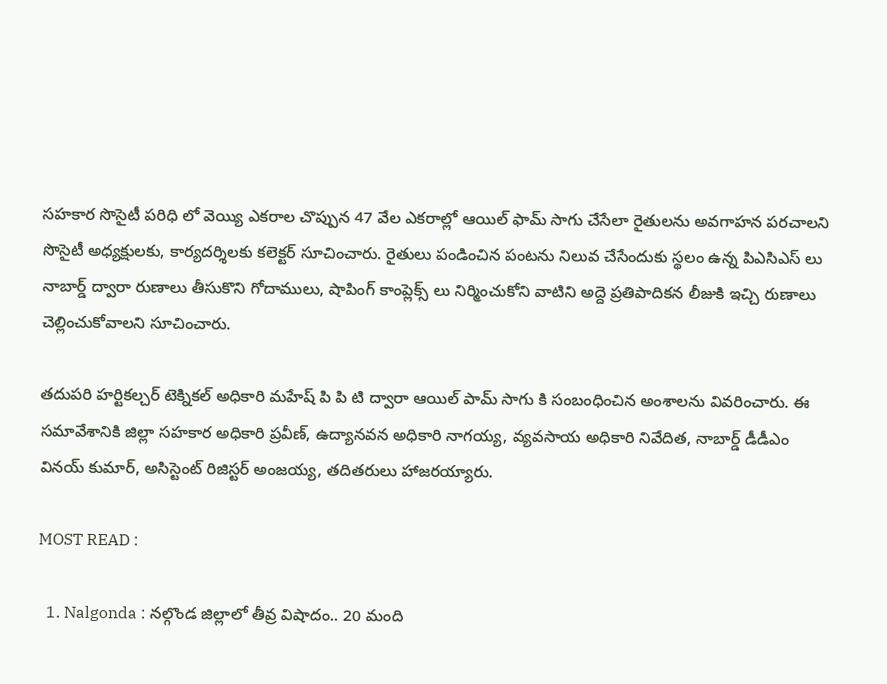సహకార సొసైటీ పరిధి లో వెయ్యి ఎకరాల చొప్పున 47 వేల ఎకరాల్లో ఆయిల్ ఫామ్ సాగు చేసేలా రైతులను అవగాహన పరచాలని సొసైటీ అధ్యక్షులకు, కార్యదర్శిలకు కలెక్టర్ సూచించారు. రైతులు పండించిన పంటను నిలువ చేసేందుకు స్థలం ఉన్న పిఎసిఎస్ లు నాబార్డ్ ద్వారా రుణాలు తీసుకొని గోదాములు, షాపింగ్ కాంప్లెక్స్ లు నిర్మించుకోని వాటిని అద్దె ప్రతిపాదికన లీజుకి ఇచ్చి రుణాలు చెల్లించుకోవాలని సూచించారు.

తదుపరి హర్టికల్చర్ టెక్నికల్ అధికారి మహేష్ పి పి టి ద్వారా ఆయిల్ పామ్ సాగు కి సంబంధించిన అంశాలను వివరించారు. ఈ సమావేశానికి జిల్లా సహకార అధికారి ప్రవీణ్, ఉద్యానవన అధికారి నాగయ్య, వ్యవసాయ అధికారి నివేదిత, నాబార్డ్ డీడీఎం వినయ్ కుమార్, అసిస్టెంట్ రిజిస్టర్ అంజయ్య, తదితరులు హాజరయ్యారు.

MOST READ :

  1. Nalgonda : నల్గొండ జిల్లాలో తీవ్ర విషాదం.. 20 మంది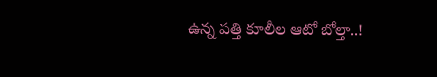ఉన్న పత్తి కూలీల ఆటో బోల్తా..!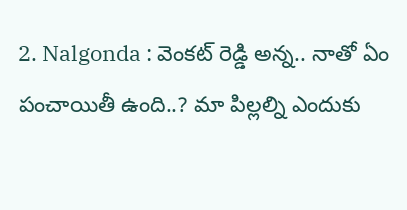2. Nalgonda : వెంకట్ రెడ్డి అన్న.. నాతో ఏం పంచాయితీ ఉంది..? మా పిల్లల్ని ఎందుకు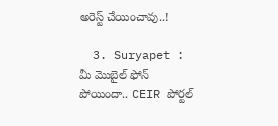అరెస్ట్ చేయించావు..!

  3. Suryapet : మీ మొబైల్ ఫోన్ పోయిందా.. CEIR పోర్టల్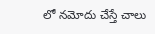లో నమోదు చేస్తే చాలు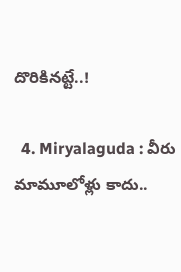దొరికినట్టే..!

  4. Miryalaguda : వీరు మామూలోళ్లు కాదు..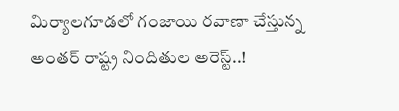మిర్యాలగూడలో గంజాయి రవాణా చేస్తున్న అంతర్ రాష్ట్ర నిందితుల అరెస్ట్..!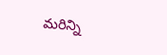మరిన్ని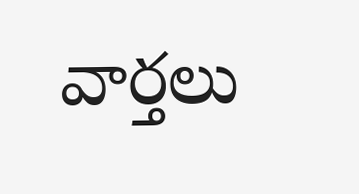వార్తలు